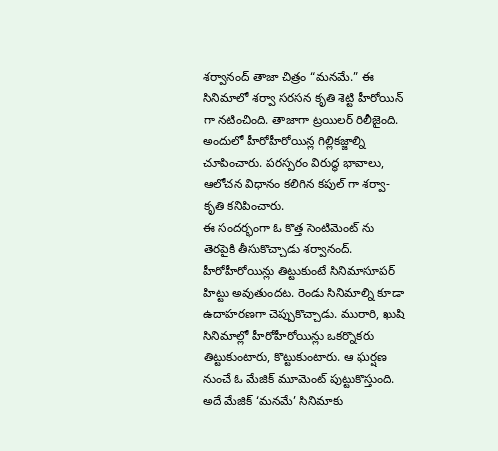శర్వానంద్ తాజా చిత్రం “మనమే.” ఈ సినిమాలో శర్వా సరసన కృతి శెట్టి హీరోయిన్ గా నటించింది. తాజాగా ట్రయిలర్ రిలీజైంది. అందులో హీరోహీరోయిన్ల గిల్లికజ్జాల్ని చూపించారు. పరస్పరం విరుద్ధ భావాలు, ఆలోచన విధానం కలిగిన కపుల్ గా శర్వా-కృతి కనిపించారు.
ఈ సందర్భంగా ఓ కొత్త సెంటిమెంట్ ను తెరపైకి తీసుకొచ్చాడు శర్వానంద్.
హీరోహీరోయిన్లు తిట్టుకుంటే సినిమాసూపర్ హిట్టు అవుతుందట. రెండు సినిమాల్ని కూడా ఉదాహరణగా చెప్పుకొచ్చాడు. మురారి, ఖుషి సినిమాల్లో హీరోహీరోయిన్లు ఒకర్నొకరు తిట్టుకుంటారు, కొట్టుకుంటారు. ఆ ఘర్షణ నుంచే ఓ మేజిక్ మూమెంట్ పుట్టుకొస్తుంది. అదే మేజిక్ ‘మనమే’ సినిమాకు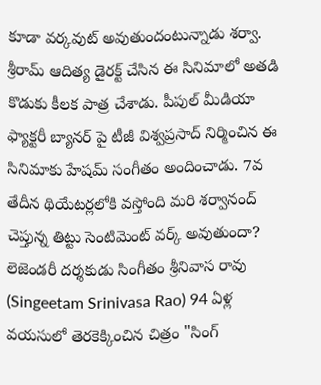కూడా వర్కవుట్ అవుతుందంటున్నాడు శర్వా.
శ్రీరామ్ ఆదిత్య డైరక్ట్ చేసిన ఈ సినిమాలో అతడి కొడుకు కీలక పాత్ర చేశాడు. పీపుల్ మీడియా ఫ్యాక్టరీ బ్యానర్ పై టీజీ విశ్వప్రసాద్ నిర్మించిన ఈ సినిమాకు హేషమ్ సంగీతం అందించాడు. 7వ తేదీన థియేటర్లలోకి వస్తోంది మరి శర్వానంద్ చెప్తున్న తిట్టు సెంటిమెంట్ వర్క్ అవుతుందా?
లెజెండరీ దర్శకుడు సింగీతం శ్రీనివాస రావు (Singeetam Srinivasa Rao) 94 ఏళ్ల వయసులో తెరకెక్కించిన చిత్రం "సింగ్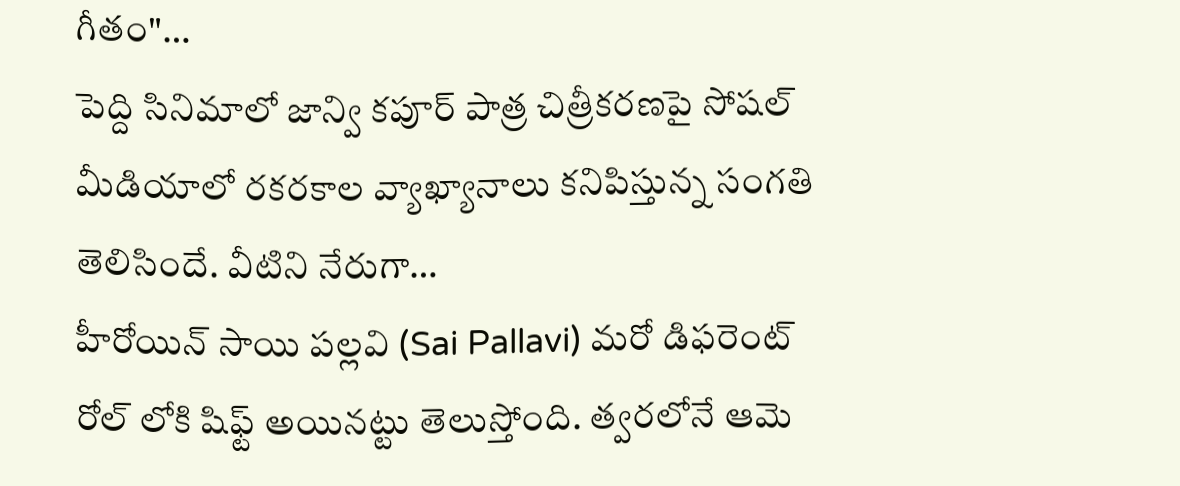గీతం"…
పెద్ది సినిమాలో జాన్వి కపూర్ పాత్ర చిత్రీకరణపై సోషల్ మీడియాలో రకరకాల వ్యాఖ్యానాలు కనిపిస్తున్న సంగతి తెలిసిందే. వీటిని నేరుగా…
హీరోయిన్ సాయి పల్లవి (Sai Pallavi) మరో డిఫరెంట్ రోల్ లోకి షిఫ్ట్ అయినట్టు తెలుస్తోంది. త్వరలోనే ఆమె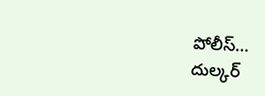పోలీస్…
దుల్కర్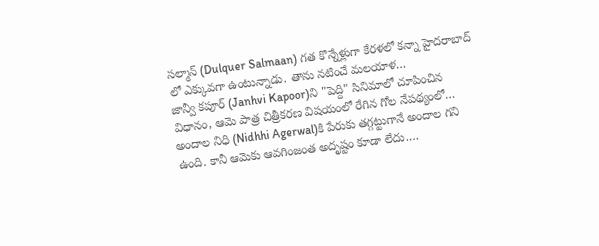సల్మాన్ (Dulquer Salmaan) గత కొన్నేళ్లుగా కేరళలో కన్నా హైదరాబాద్ లో ఎక్కువగా ఉంటున్నాడు. తాను నటించే మలయాళ…
జాన్వీ కపూర్ (Janhvi Kapoor)ని "పెద్ది" సినిమాలో చూపించిన విధానం, ఆమె పాత్ర చిత్రీకరణ విషయంలో రేగిన గోల నేపథ్యంలో…
అందాల నిధి (Nidhhi Agerwal)కి పేరుకు తగ్గట్టుగానే అందాల గని ఉంది. కానీ ఆమెకు ఆవగింజంత అదృష్టం కూడా లేదు.…